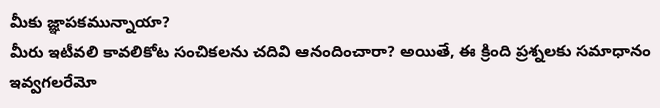మీకు జ్ఞాపకమున్నాయా?
మీరు ఇటీవలి కావలికోట సంచికలను చదివి ఆనందించారా? అయితే, ఈ క్రింది ప్రశ్నలకు సమాధానం ఇవ్వగలరేమో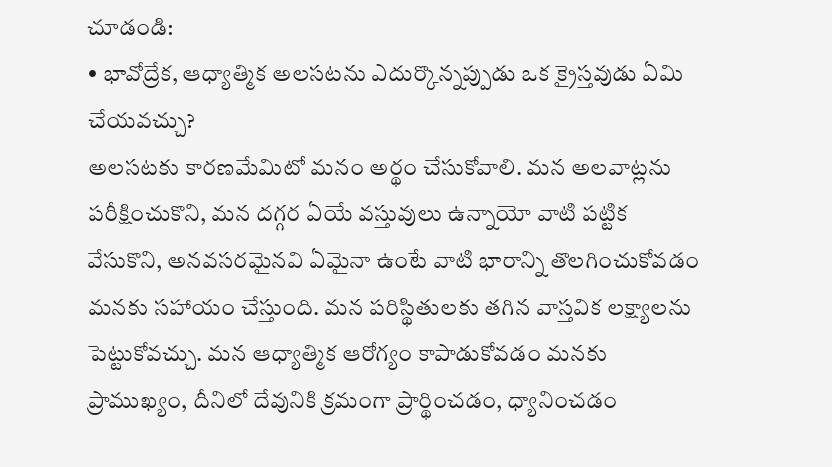చూడండి:
• భావోద్రేక, ఆధ్యాత్మిక అలసటను ఎదుర్కొన్నప్పుడు ఒక క్రైస్తవుడు ఏమి చేయవచ్చు?
అలసటకు కారణమేమిటో మనం అర్థం చేసుకోవాలి. మన అలవాట్లను పరీక్షించుకొని, మన దగ్గర ఏయే వస్తువులు ఉన్నాయో వాటి పట్టిక వేసుకొని, అనవసరమైనవి ఏమైనా ఉంటే వాటి భారాన్ని తొలగించుకోవడం మనకు సహాయం చేస్తుంది. మన పరిస్థితులకు తగిన వాస్తవిక లక్ష్యాలను పెట్టుకోవచ్చు. మన ఆధ్యాత్మిక ఆరోగ్యం కాపాడుకోవడం మనకు ప్రాముఖ్యం, దీనిలో దేవునికి క్రమంగా ప్రార్థించడం, ధ్యానించడం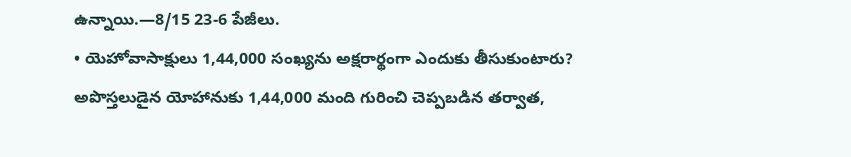ఉన్నాయి.—8/15 23-6 పేజీలు.
• యెహోవాసాక్షులు 1,44,000 సంఖ్యను అక్షరార్థంగా ఎందుకు తీసుకుంటారు?
అపొస్తలుడైన యోహానుకు 1,44,000 మంది గురించి చెప్పబడిన తర్వాత,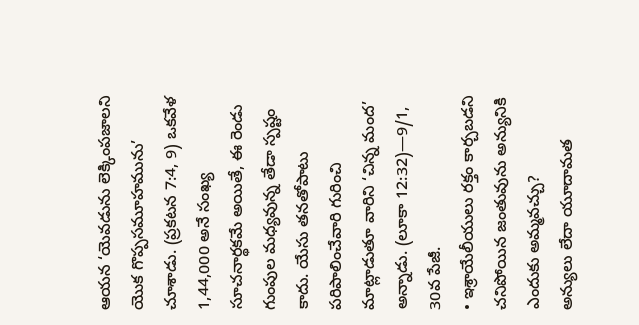ఆయన ‘యెవడును లెక్కింపజాలని యొక గొప్పసమూహమును’ చూశాడు. (ప్రకటన 7:4, 9) ఒకవేళ 1,44,000 అనే సంఖ్య సూచనార్థకమే అయితే, ఈ రెండు గుంపుల మధ్యవున్న తేడా స్పష్టం కాదు. యేసు తనతోపాటు పరిపాలించేవారి గురించి మాట్లాడుతూ వారిని ‘చిన్న మంద’ అన్నాడు. (లూకా 12:32)—9/1, 30వ పేజీ.
• ఇశ్రాయేలీయులు రక్తం కార్చబడని చనిపోయిన జంతువును అన్యునికి ఎందుకు అమ్మవచ్చు?
అన్యులు లేదా యూదామత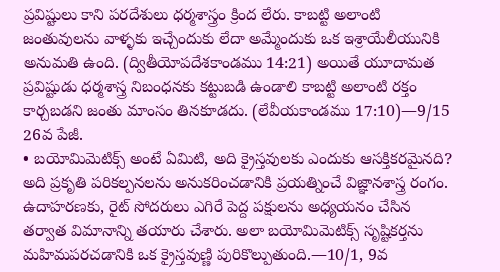ప్రవిష్టులు కాని పరదేశులు ధర్మశాస్త్రం క్రింద లేరు. కాబట్టి అలాంటి జంతువులను వాళ్ళకు ఇచ్చేందుకు లేదా అమ్మేందుకు ఒక ఇశ్రాయేలీయునికి అనుమతి ఉంది. (ద్వితీయోపదేశకాండము 14:21) అయితే యూదామత ప్రవిష్టుడు ధర్మశాస్త్ర నిబంధనకు కట్టుబడి ఉండాలి కాబట్టి అలాంటి రక్తం కార్చబడని జంతు మాంసం తినకూడదు. (లేవీయకాండము 17:10)—9/15 26వ పేజీ.
• బయోమిమెటిక్స్ అంటే ఏమిటి, అది క్రైస్తవులకు ఎందుకు ఆసక్తికరమైనది?
అది ప్రకృతి పరికల్పనలను అనుకరించడానికి ప్రయత్నించే విజ్ఞానశాస్త్ర రంగం. ఉదాహరణకు, రైట్ సోదరులు ఎగిరే పెద్ద పక్షులను అధ్యయనం చేసిన తర్వాత విమానాన్ని తయారు చేశారు. అలా బయోమిమెటిక్స్ సృష్టికర్తను మహిమపరచడానికి ఒక క్రైస్తవుణ్ణి పురికొల్పుతుంది.—10/1, 9వ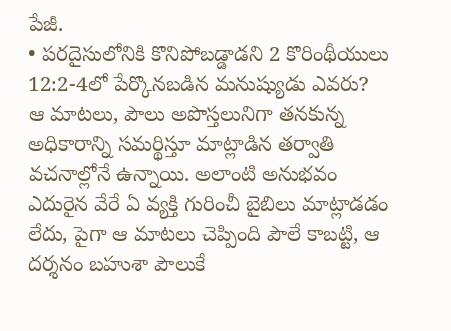పేజీ.
• పరదైసులోనికి కొనిపోబడ్డాడని 2 కొరింథీయులు 12:2-4లో పేర్కొనబడిన మనుష్యుడు ఎవరు?
ఆ మాటలు, పౌలు అపొస్తలునిగా తనకున్న అధికారాన్ని సమర్థిస్తూ మాట్లాడిన తర్వాతి వచనాల్లోనే ఉన్నాయి. అలాంటి అనుభవం ఎదురైన వేరే ఏ వ్యక్తి గురించీ బైబిలు మాట్లాడడం లేదు, పైగా ఆ మాటలు చెప్పింది పౌలే కాబట్టి, ఆ దర్శనం బహుశా పౌలుకే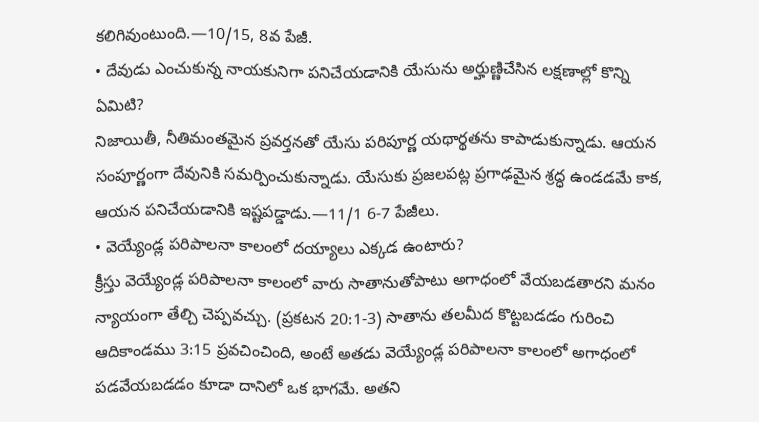కలిగివుంటుంది.—10/15, 8వ పేజీ.
• దేవుడు ఎంచుకున్న నాయకునిగా పనిచేయడానికి యేసును అర్హుణ్ణిచేసిన లక్షణాల్లో కొన్ని ఏమిటి?
నిజాయితీ, నీతిమంతమైన ప్రవర్తనతో యేసు పరిపూర్ణ యథార్థతను కాపాడుకున్నాడు. ఆయన సంపూర్ణంగా దేవునికి సమర్పించుకున్నాడు. యేసుకు ప్రజలపట్ల ప్రగాఢమైన శ్రద్ధ ఉండడమే కాక, ఆయన పనిచేయడానికి ఇష్టపడ్డాడు.—11/1 6-7 పేజీలు.
• వెయ్యేండ్ల పరిపాలనా కాలంలో దయ్యాలు ఎక్కడ ఉంటారు?
క్రీస్తు వెయ్యేండ్ల పరిపాలనా కాలంలో వారు సాతానుతోపాటు అగాధంలో వేయబడతారని మనం న్యాయంగా తేల్చి చెప్పవచ్చు. (ప్రకటన 20:1-3) సాతాను తలమీద కొట్టబడడం గురించి ఆదికాండము 3:15 ప్రవచించింది, అంటే అతడు వెయ్యేండ్ల పరిపాలనా కాలంలో అగాధంలో పడవేయబడడం కూడా దానిలో ఒక భాగమే. అతని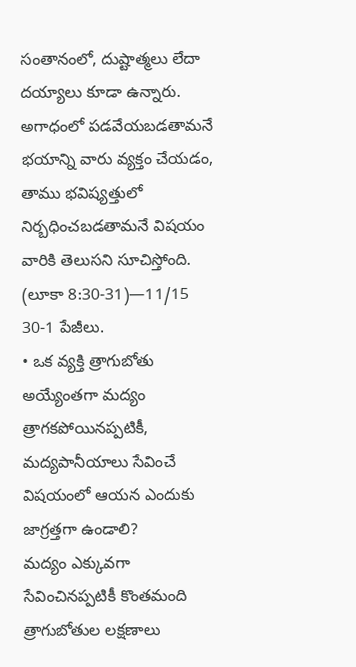సంతానంలో, దుష్టాత్మలు లేదా దయ్యాలు కూడా ఉన్నారు. అగాధంలో పడవేయబడతామనే భయాన్ని వారు వ్యక్తం చేయడం, తాము భవిష్యత్తులో నిర్బధించబడతామనే విషయం వారికి తెలుసని సూచిస్తోంది. (లూకా 8:30-31)—11/15 30-1 పేజీలు.
• ఒక వ్యక్తి త్రాగుబోతు అయ్యేంతగా మద్యం త్రాగకపోయినప్పటికీ, మద్యపానీయాలు సేవించే విషయంలో ఆయన ఎందుకు జాగ్రత్తగా ఉండాలి?
మద్యం ఎక్కువగా సేవించినప్పటికీ కొంతమంది త్రాగుబోతుల లక్షణాలు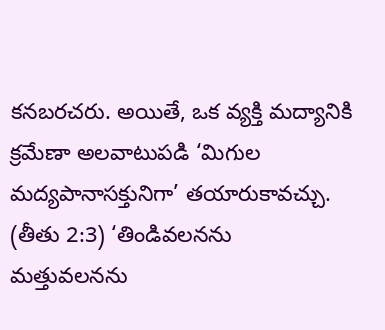కనబరచరు. అయితే, ఒక వ్యక్తి మద్యానికి క్రమేణా అలవాటుపడి ‘మిగుల మద్యపానాసక్తునిగా’ తయారుకావచ్చు. (తీతు 2:3) ‘తిండివలనను మత్తువలనను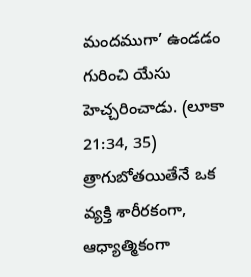మందముగా’ ఉండడం గురించి యేసు హెచ్చరించాడు. (లూకా 21:34, 35) త్రాగుబోతయితేనే ఒక వ్యక్తి శారీరకంగా, ఆధ్యాత్మికంగా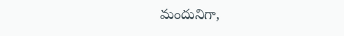మందునిగా,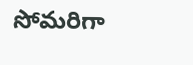సోమరిగా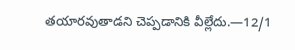తయారవుతాడని చెప్పడానికి వీల్లేదు.—12/1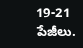19-21 పేజీలు.